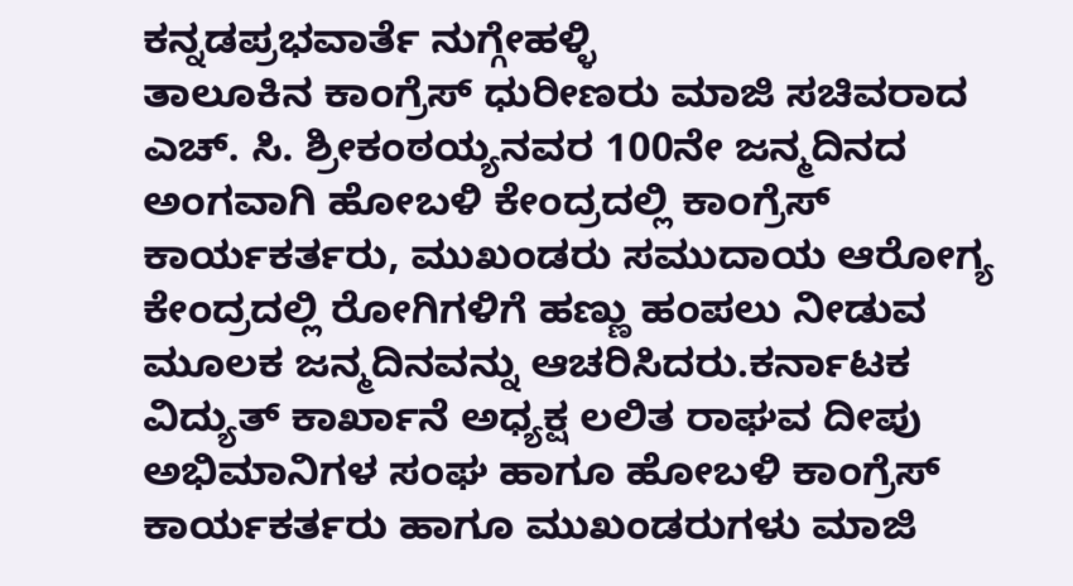ಕನ್ನಡಪ್ರಭವಾರ್ತೆ ನುಗ್ಗೇಹಳ್ಳಿ
ತಾಲೂಕಿನ ಕಾಂಗ್ರೆಸ್ ಧುರೀಣರು ಮಾಜಿ ಸಚಿವರಾದ ಎಚ್. ಸಿ. ಶ್ರೀಕಂಠಯ್ಯನವರ 100ನೇ ಜನ್ಮದಿನದ ಅಂಗವಾಗಿ ಹೋಬಳಿ ಕೇಂದ್ರದಲ್ಲಿ ಕಾಂಗ್ರೆಸ್ ಕಾರ್ಯಕರ್ತರು, ಮುಖಂಡರು ಸಮುದಾಯ ಆರೋಗ್ಯ ಕೇಂದ್ರದಲ್ಲಿ ರೋಗಿಗಳಿಗೆ ಹಣ್ಣು ಹಂಪಲು ನೀಡುವ ಮೂಲಕ ಜನ್ಮದಿನವನ್ನು ಆಚರಿಸಿದರು.ಕರ್ನಾಟಕ ವಿದ್ಯುತ್ ಕಾರ್ಖಾನೆ ಅಧ್ಯಕ್ಷ ಲಲಿತ ರಾಘವ ದೀಪು ಅಭಿಮಾನಿಗಳ ಸಂಘ ಹಾಗೂ ಹೋಬಳಿ ಕಾಂಗ್ರೆಸ್ ಕಾರ್ಯಕರ್ತರು ಹಾಗೂ ಮುಖಂಡರುಗಳು ಮಾಜಿ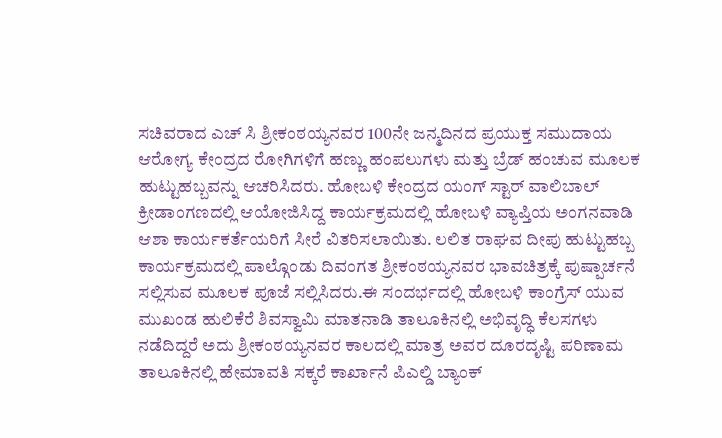ಸಚಿವರಾದ ಎಚ್ ಸಿ ಶ್ರೀಕಂಠಯ್ಯನವರ 100ನೇ ಜನ್ಮದಿನದ ಪ್ರಯುಕ್ತ ಸಮುದಾಯ ಆರೋಗ್ಯ ಕೇಂದ್ರದ ರೋಗಿಗಳಿಗೆ ಹಣ್ಣು ಹಂಪಲುಗಳು ಮತ್ತು ಬ್ರೆಡ್ ಹಂಚುವ ಮೂಲಕ ಹುಟ್ಟುಹಬ್ಬವನ್ನು ಆಚರಿಸಿದರು. ಹೋಬಳಿ ಕೇಂದ್ರದ ಯಂಗ್ ಸ್ಟಾರ್ ವಾಲಿಬಾಲ್ ಕ್ರೀಡಾಂಗಣದಲ್ಲಿ ಆಯೋಜಿಸಿದ್ದ ಕಾರ್ಯಕ್ರಮದಲ್ಲಿ ಹೋಬಳಿ ವ್ಯಾಪ್ತಿಯ ಅಂಗನವಾಡಿ ಆಶಾ ಕಾರ್ಯಕರ್ತೆಯರಿಗೆ ಸೀರೆ ವಿತರಿಸಲಾಯಿತು. ಲಲಿತ ರಾಘವ ದೀಪು ಹುಟ್ಟುಹಬ್ಬ ಕಾರ್ಯಕ್ರಮದಲ್ಲಿ ಪಾಲ್ಗೊಂಡು ದಿವಂಗತ ಶ್ರೀಕಂಠಯ್ಯನವರ ಭಾವಚಿತ್ರಕ್ಕೆ ಪುಷ್ಪಾರ್ಚನೆ ಸಲ್ಲಿಸುವ ಮೂಲಕ ಪೂಜೆ ಸಲ್ಲಿಸಿದರು.ಈ ಸಂದರ್ಭದಲ್ಲಿ ಹೋಬಳಿ ಕಾಂಗ್ರೆಸ್ ಯುವ ಮುಖಂಡ ಹುಲಿಕೆರೆ ಶಿವಸ್ವಾಮಿ ಮಾತನಾಡಿ ತಾಲೂಕಿನಲ್ಲಿ ಅಭಿವೃದ್ಧಿ ಕೆಲಸಗಳು ನಡೆದಿದ್ದರೆ ಅದು ಶ್ರೀಕಂಠಯ್ಯನವರ ಕಾಲದಲ್ಲಿ ಮಾತ್ರ ಅವರ ದೂರದೃಷ್ಟಿ ಪರಿಣಾಮ ತಾಲೂಕಿನಲ್ಲಿ ಹೇಮಾವತಿ ಸಕ್ಕರೆ ಕಾರ್ಖಾನೆ ಪಿಎಲ್ಡಿ ಬ್ಯಾಂಕ್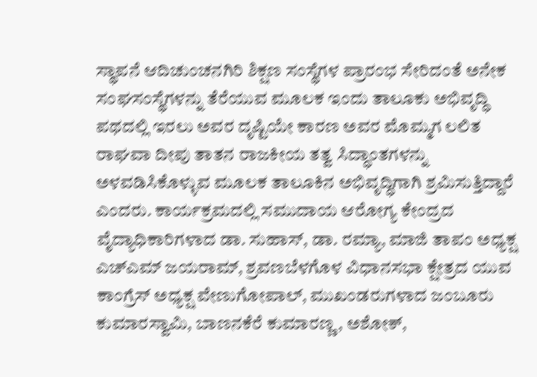ಸ್ಥಾಪನೆ ಆದಿಚುಂಚನಗಿರಿ ಶಿಕ್ಷಣ ಸಂಸ್ಥೆಗಳ ಪ್ರಾರಂಭ ಸೇರಿದಂತೆ ಅನೇಕ ಸಂಘಸಂಸ್ಥೆಗಳನ್ನು ತೆರೆಯುವ ಮೂಲಕ ಇಂದು ತಾಲೂಕು ಅಭಿವೃದ್ಧಿ ಪಥದಲ್ಲಿ ಇರಲು ಅವರ ದೃಷ್ಟಿಯೇ ಕಾರಣ ಅವರ ಮೊಮ್ಮಗ ಲಲಿತ ರಾಘವಾ ದೀಪು ತಾತನ ರಾಜಕೀಯ ತತ್ವ ಸಿದ್ಧಾಂತಗಳನ್ನು ಅಳವಡಿಸಿಕೊಳ್ಳುವ ಮೂಲಕ ತಾಲೂಕಿನ ಅಭಿವೃದ್ಧಿಗಾಗಿ ಶ್ರಮಿಸುತ್ತಿದ್ದಾರೆ ಎಂದರು. ಕಾರ್ಯಕ್ರಮದಲ್ಲಿ ಸಮುದಾಯ ಆರೋಗ್ಯ ಕೇಂದ್ರದ ವೈದ್ಯಾಧಿಕಾರಿಗಳಾದ ಡಾ. ಸುಹಾಸ್, ಡಾ. ರಮ್ಯಾ, ಮಾಜಿ ತಾಪಂ ಅಧ್ಯಕ್ಷ ಎಚ್ಎಮ್ ಜಯರಾಮ್, ಶ್ರವಣಬೆಳಗೊಳ ವಿಧಾನಸಭಾ ಕ್ಷೇತ್ರದ ಯುವ ಕಾಂಗ್ರೆಸ್ ಅಧ್ಯಕ್ಷ ವೇಣುಗೋಪಾಲ್, ಮುಖಂಡರುಗಳಾದ ಜಂಬೂರು ಕುಮಾರಸ್ವಾಮಿ, ಬಾಣನಕೆರೆ ಕುಮಾರಣ್ಣ, ಅಶೋಕ್,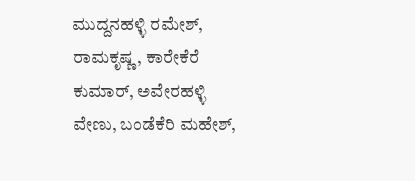ಮುದ್ದನಹಳ್ಳಿ ರಮೇಶ್, ರಾಮಕೃಷ್ಣ, ಕಾರೇಕೆರೆ ಕುಮಾರ್, ಅವೇರಹಳ್ಳಿ ವೇಣು, ಬಂಡೆಕೆರಿ ಮಹೇಶ್,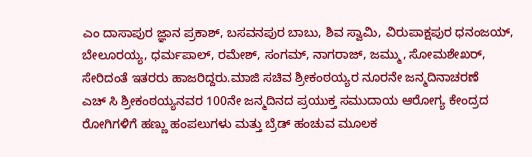ಎಂ ದಾಸಾಪುರ ಜ್ಞಾನ ಪ್ರಕಾಶ್, ಬಸವನಪುರ ಬಾಬು, ಶಿವ ಸ್ವಾಮಿ, ವಿರುಪಾಕ್ಷಪುರ ಧನಂಜಯ್, ಬೇಲೂರಯ್ಯ, ಧರ್ಮಪಾಲ್, ರಮೇಶ್, ಸಂಗಮ್, ನಾಗರಾಜ್, ಜಮ್ಮು, ಸೋಮಶೇಖರ್, ಸೇರಿದಂತೆ ಇತರರು ಹಾಜರಿದ್ದರು.ಮಾಜಿ ಸಚಿವ ಶ್ರೀಕಂಠಯ್ಯರ ನೂರನೇ ಜನ್ಮದಿನಾಚರಣೆ
ಎಚ್ ಸಿ ಶ್ರೀಕಂಠಯ್ಯನವರ 100ನೇ ಜನ್ಮದಿನದ ಪ್ರಯುಕ್ತ ಸಮುದಾಯ ಆರೋಗ್ಯ ಕೇಂದ್ರದ ರೋಗಿಗಳಿಗೆ ಹಣ್ಣು ಹಂಪಲುಗಳು ಮತ್ತು ಬ್ರೆಡ್ ಹಂಚುವ ಮೂಲಕ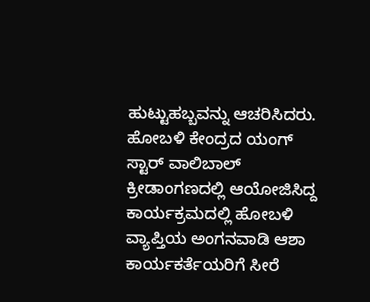ಹುಟ್ಟುಹಬ್ಬವನ್ನು ಆಚರಿಸಿದರು. ಹೋಬಳಿ ಕೇಂದ್ರದ ಯಂಗ್ ಸ್ಟಾರ್ ವಾಲಿಬಾಲ್ ಕ್ರೀಡಾಂಗಣದಲ್ಲಿ ಆಯೋಜಿಸಿದ್ದ ಕಾರ್ಯಕ್ರಮದಲ್ಲಿ ಹೋಬಳಿ ವ್ಯಾಪ್ತಿಯ ಅಂಗನವಾಡಿ ಆಶಾ ಕಾರ್ಯಕರ್ತೆಯರಿಗೆ ಸೀರೆ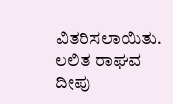ವಿತರಿಸಲಾಯಿತು. ಲಲಿತ ರಾಘವ ದೀಪು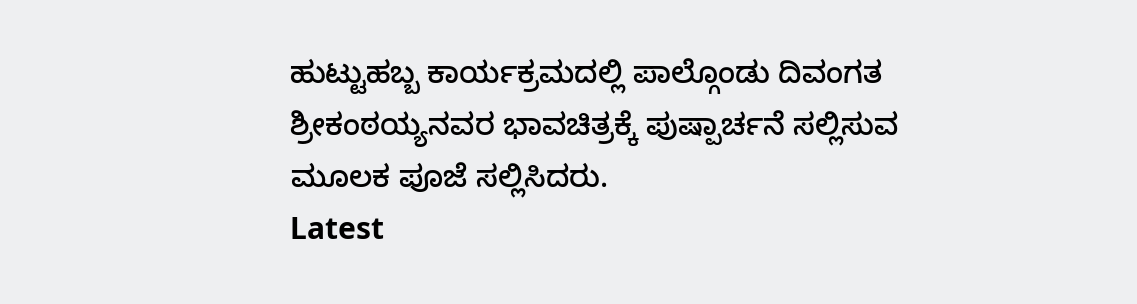ಹುಟ್ಟುಹಬ್ಬ ಕಾರ್ಯಕ್ರಮದಲ್ಲಿ ಪಾಲ್ಗೊಂಡು ದಿವಂಗತ ಶ್ರೀಕಂಠಯ್ಯನವರ ಭಾವಚಿತ್ರಕ್ಕೆ ಪುಷ್ಪಾರ್ಚನೆ ಸಲ್ಲಿಸುವ ಮೂಲಕ ಪೂಜೆ ಸಲ್ಲಿಸಿದರು.
Latest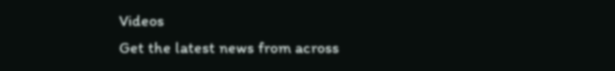Videos
Get the latest news from across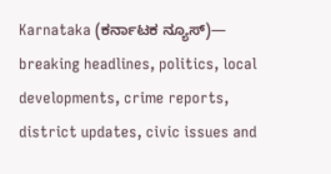Karnataka (ಕರ್ನಾಟಕ ನ್ಯೂಸ್)— breaking headlines, politics, local developments, crime reports, district updates, civic issues and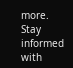more. Stay informed with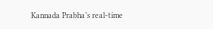Kannada Prabha’s real‑time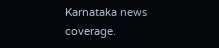Karnataka news coverage.